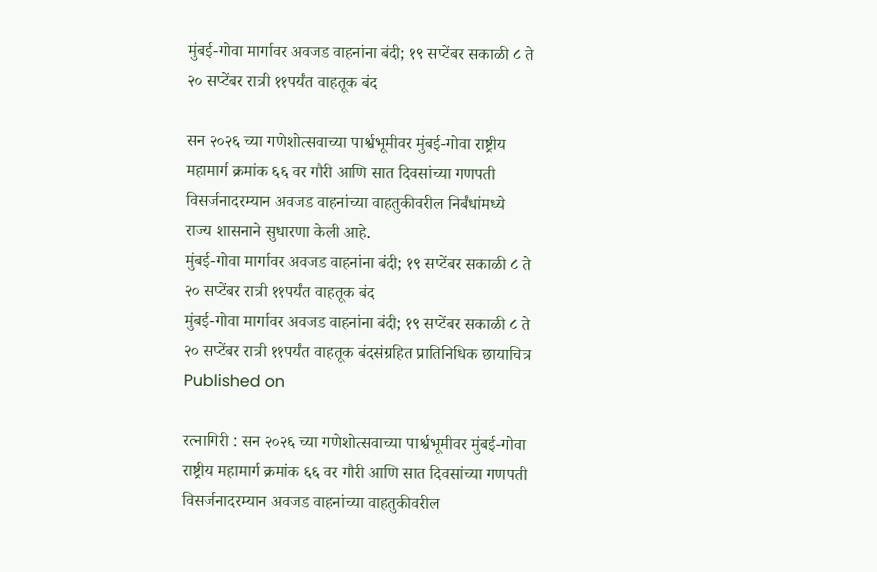मुंबई-गोवा मार्गावर अवजड वाहनांना बंदी; १९ सप्टेंबर सकाळी ८ ते २० सप्टेंबर रात्री ११पर्यंत वाहतूक बंद

सन २०२६ च्या गणेशोत्सवाच्या पार्श्वभूमीवर मुंबई-गोवा राष्ट्रीय महामार्ग क्रमांक ६६ वर गौरी आणि सात दिवसांच्या गणपती विसर्जनादरम्यान अवजड वाहनांच्या वाहतुकीवरील निर्बंधांमध्ये राज्य शासनाने सुधारणा केली आहे.
मुंबई-गोवा मार्गावर अवजड वाहनांना बंदी; १९ सप्टेंबर सकाळी ८ ते २० सप्टेंबर रात्री ११पर्यंत वाहतूक बंद
मुंबई-गोवा मार्गावर अवजड वाहनांना बंदी; १९ सप्टेंबर सकाळी ८ ते २० सप्टेंबर रात्री ११पर्यंत वाहतूक बंदसंग्रहित प्रातिनिधिक छायाचित्र
Published on

रत्नागिरी : सन २०२६ च्या गणेशोत्सवाच्या पार्श्वभूमीवर मुंबई-गोवा राष्ट्रीय महामार्ग क्रमांक ६६ वर गौरी आणि सात दिवसांच्या गणपती विसर्जनादरम्यान अवजड वाहनांच्या वाहतुकीवरील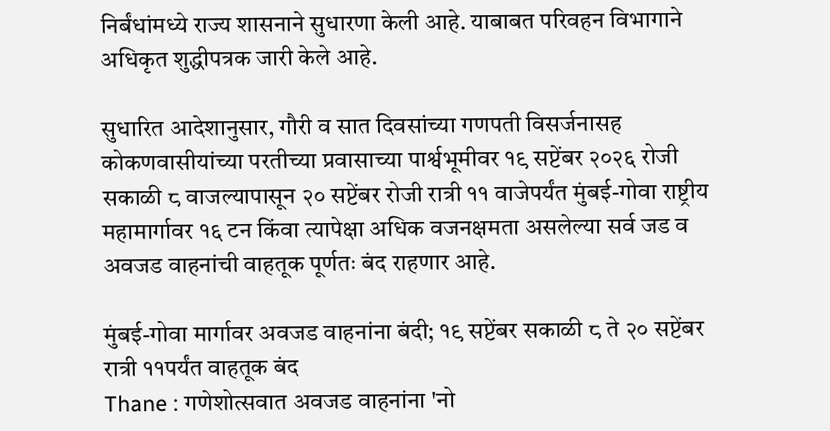निर्बंधांमध्ये राज्य शासनाने सुधारणा केली आहे. याबाबत परिवहन विभागाने अधिकृत शुद्धीपत्रक जारी केले आहे.

सुधारित आदेशानुसार, गौरी व सात दिवसांच्या गणपती विसर्जनासह कोकणवासीयांच्या परतीच्या प्रवासाच्या पार्श्वभूमीवर १९ सप्टेंबर २०२६ रोजी सकाळी ८ वाजल्यापासून २० सप्टेंबर रोजी रात्री ११ वाजेपर्यंत मुंबई-गोवा राष्ट्रीय महामार्गावर १६ टन किंवा त्यापेक्षा अधिक वजनक्षमता असलेल्या सर्व जड व अवजड वाहनांची वाहतूक पूर्णतः बंद राहणार आहे.

मुंबई-गोवा मार्गावर अवजड वाहनांना बंदी; १९ सप्टेंबर सकाळी ८ ते २० सप्टेंबर रात्री ११पर्यंत वाहतूक बंद
Thane : गणेशोत्सवात अवजड वाहनांना 'नो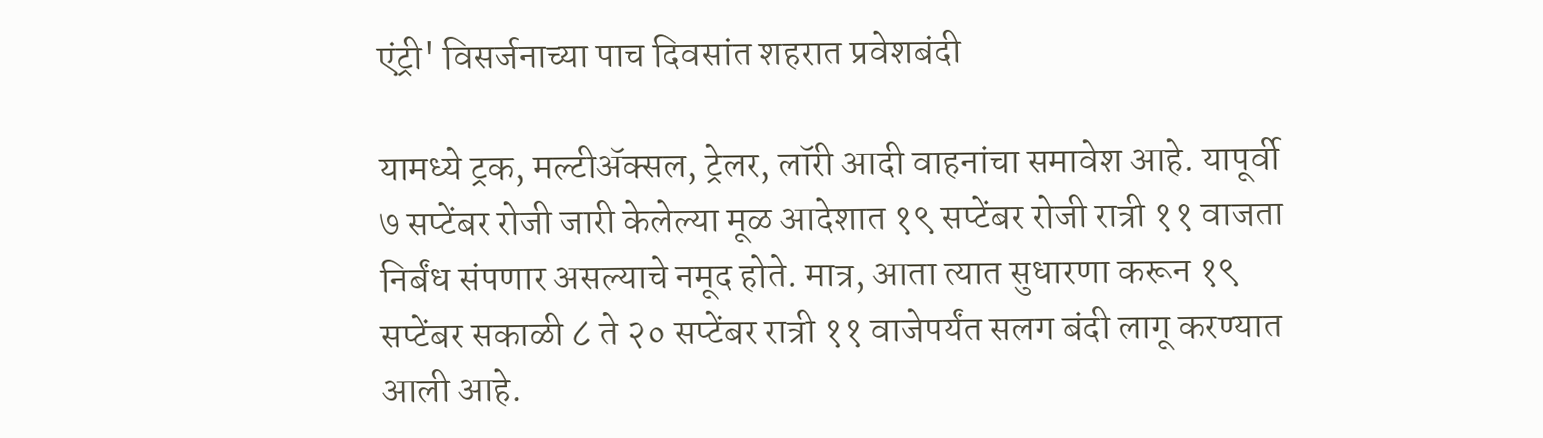एंट्री' विसर्जनाच्या पाच दिवसांत शहरात प्रवेशबंदी

यामध्ये ट्रक, मल्टीॲक्सल, ट्रेलर, लॉरी आदी वाहनांचा समावेश आहे. यापूर्वी ७ सप्टेंबर रोजी जारी केलेल्या मूळ आदेशात १९ सप्टेंबर रोजी रात्री ११ वाजता निर्बंध संपणार असल्याचे नमूद होते. मात्र, आता त्यात सुधारणा करून १९ सप्टेंबर सकाळी ८ ते २० सप्टेंबर रात्री ११ वाजेपर्यंत सलग बंदी लागू करण्यात आली आहे.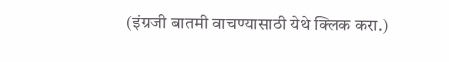(इंग्रजी बातमी वाचण्यासाठी येथे क्लिक करा.)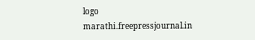logo
marathi.freepressjournal.in